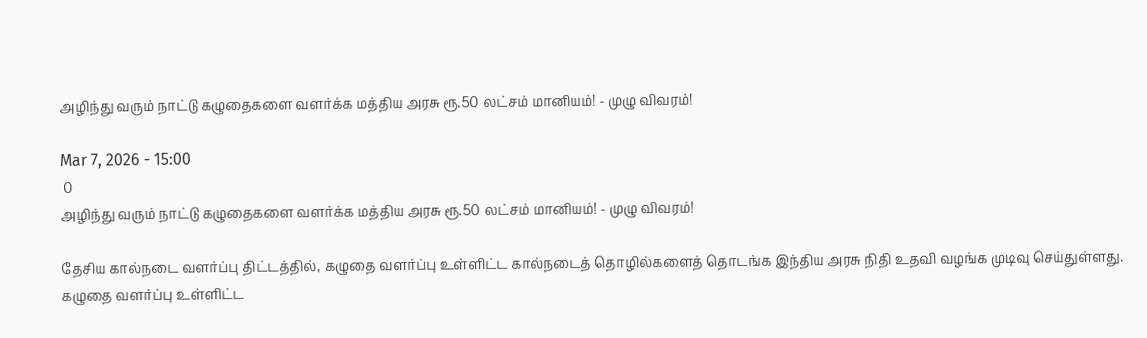அழிந்து வரும் நாட்டு கழுதைகளை வளர்க்க மத்திய அரசு ரூ.50 லட்சம் மானியம்! - முழு விவரம்!

Mar 7, 2026 - 15:00
 0
அழிந்து வரும் நாட்டு கழுதைகளை வளர்க்க மத்திய அரசு ரூ.50 லட்சம் மானியம்! - முழு விவரம்!

தேசிய கால்நடை வளர்ப்பு திட்டத்தில், கழுதை வளர்ப்பு உள்ளிட்ட கால்நடைத் தொழில்களைத் தொடங்க இந்திய அரசு நிதி உதவி வழங்க முடிவு செய்துள்ளது. கழுதை வளர்ப்பு உள்ளிட்ட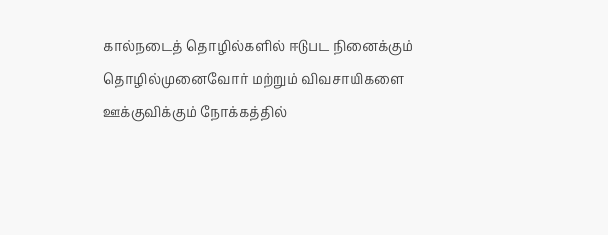கால்நடைத் தொழில்களில் ஈடுபட நினைக்கும் தொழில்முனைவோர் மற்றும் விவசாயிகளை ஊக்குவிக்கும் நோக்கத்தில்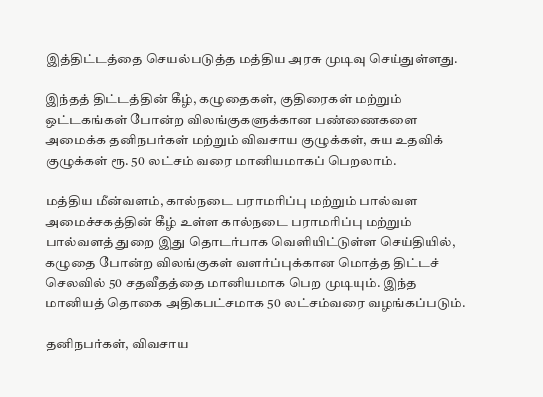இத்திட்டத்தை செயல்படுத்த மத்திய அரசு முடிவு செய்துள்ளது.

இந்தத் திட்டத்தின் கீழ், கழுதைகள், குதிரைகள் மற்றும் ஒட்டகங்கள் போன்ற விலங்குகளுக்கான பண்ணைகளை அமைக்க தனிநபர்கள் மற்றும் விவசாய குழுக்கள், சுய உதவிக் குழுக்கள் ரூ. 50 லட்சம் வரை மானியமாகப் பெறலாம்.

மத்திய மீன்வளம், கால்நடை பராமரிப்பு மற்றும் பால்வள அமைச்சகத்தின் கீழ் உள்ள கால்நடை பராமரிப்பு மற்றும் பால்வளத் துறை இது தொடர்பாக வெளியிட்டுள்ள செய்தியில், கழுதை போன்ற விலங்குகள் வளர்ப்புக்கான மொத்த திட்டச் செலவில் 50 சதவீதத்தை மானியமாக பெற முடியும். இந்த மானியத் தொகை அதிகபட்சமாக 50 லட்சம்வரை வழங்கப்படும்.

தனிநபர்கள், விவசாய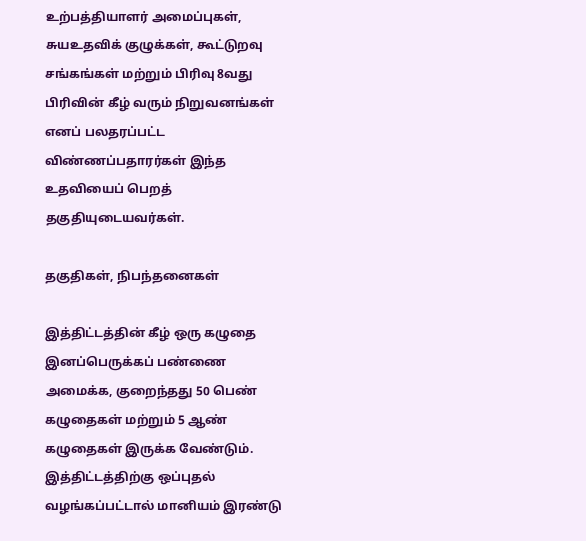உற்பத்தியாளர் அமைப்புகள், சுயஉதவிக் குழுக்கள், கூட்டுறவு சங்கங்கள் மற்றும் பிரிவு 8வது பிரிவின் கீழ் வரும் நிறுவனங்கள் எனப் பலதரப்பட்ட விண்ணப்பதாரர்கள் இந்த உதவியைப் பெறத் தகுதியுடையவர்கள்.

தகுதிகள், நிபந்தனைகள்

இத்திட்டத்தின் கீழ் ஒரு கழுதை இனப்பெருக்கப் பண்ணை அமைக்க, குறைந்தது 50 பெண் கழுதைகள் மற்றும் 5 ஆண் கழுதைகள் இருக்க வேண்டும். இத்திட்டத்திற்கு ஒப்புதல் வழங்கப்பட்டால் மானியம் இரண்டு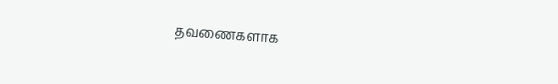தவணைகளாக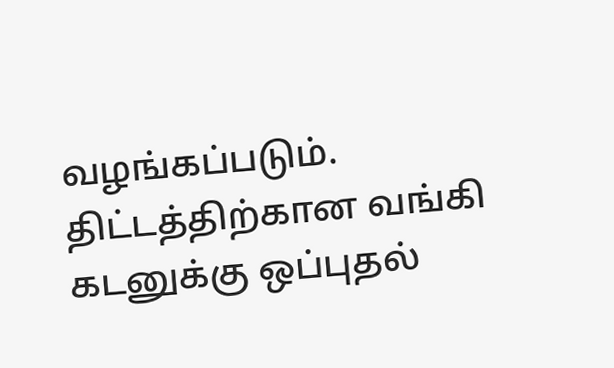வழங்கப்படும். திட்டத்திற்கான வங்கி கடனுக்கு ஒப்புதல்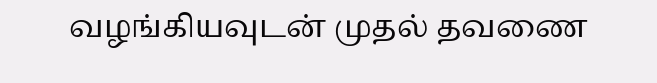வழங்கியவுடன் முதல் தவணை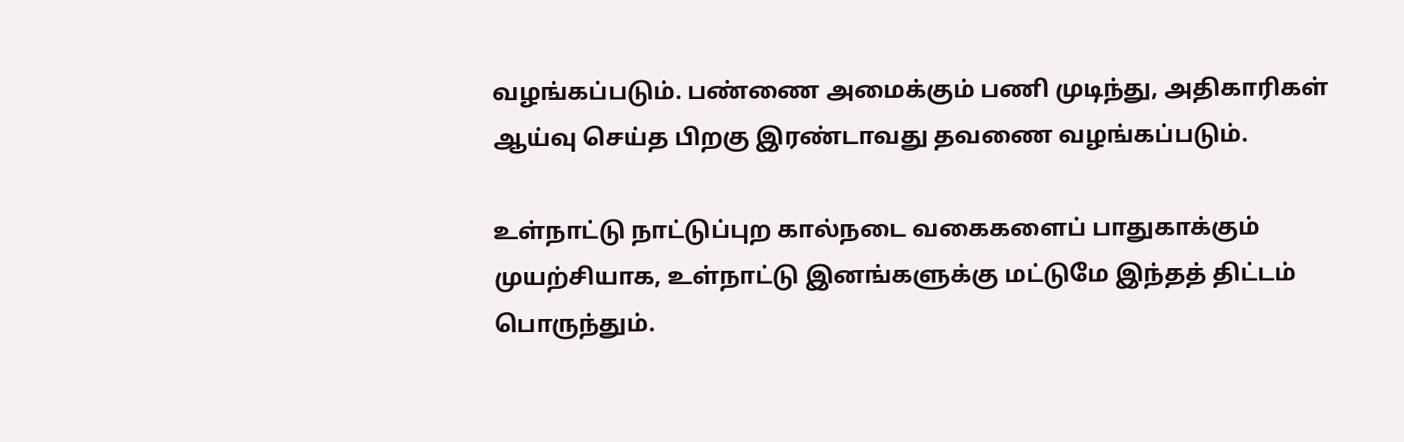வழங்கப்படும். பண்ணை அமைக்கும் பணி முடிந்து, அதிகாரிகள் ஆய்வு செய்த பிறகு இரண்டாவது தவணை வழங்கப்படும்.

உள்நாட்டு நாட்டுப்புற கால்நடை வகைகளைப் பாதுகாக்கும் முயற்சியாக, உள்நாட்டு இனங்களுக்கு மட்டுமே இந்தத் திட்டம் பொருந்தும்.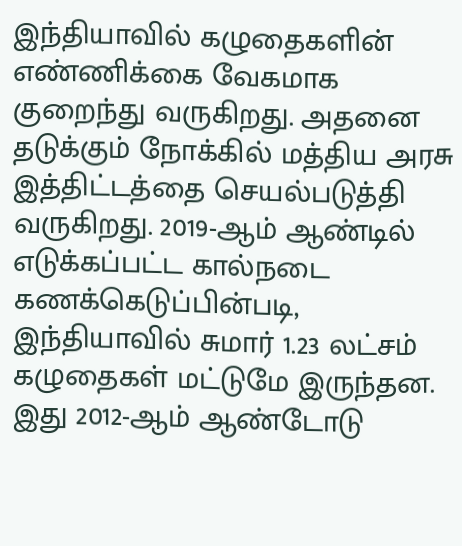இந்தியாவில் கழுதைகளின் எண்ணிக்கை வேகமாக குறைந்து வருகிறது. அதனை தடுக்கும் நோக்கில் மத்திய அரசு இத்திட்டத்தை செயல்படுத்தி வருகிறது. 2019-ஆம் ஆண்டில் எடுக்கப்பட்ட கால்நடை கணக்கெடுப்பின்படி, இந்தியாவில் சுமார் 1.23 லட்சம் கழுதைகள் மட்டுமே இருந்தன. இது 2012-ஆம் ஆண்டோடு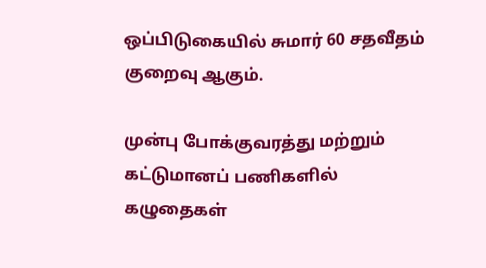ஒப்பிடுகையில் சுமார் 60 சதவீதம் குறைவு ஆகும்.

முன்பு போக்குவரத்து மற்றும் கட்டுமானப் பணிகளில் கழுதைகள்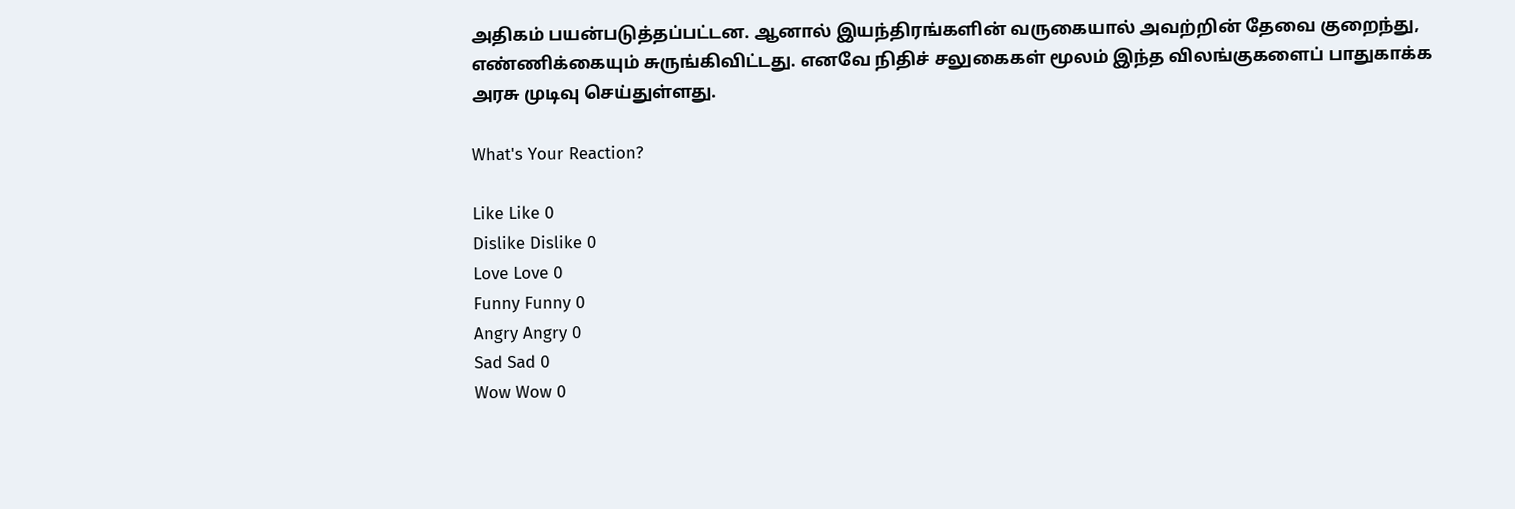அதிகம் பயன்படுத்தப்பட்டன. ஆனால் இயந்திரங்களின் வருகையால் அவற்றின் தேவை குறைந்து, எண்ணிக்கையும் சுருங்கிவிட்டது. எனவே நிதிச் சலுகைகள் மூலம் இந்த விலங்குகளைப் பாதுகாக்க அரசு முடிவு செய்துள்ளது.

What's Your Reaction?

Like Like 0
Dislike Dislike 0
Love Love 0
Funny Funny 0
Angry Angry 0
Sad Sad 0
Wow Wow 0